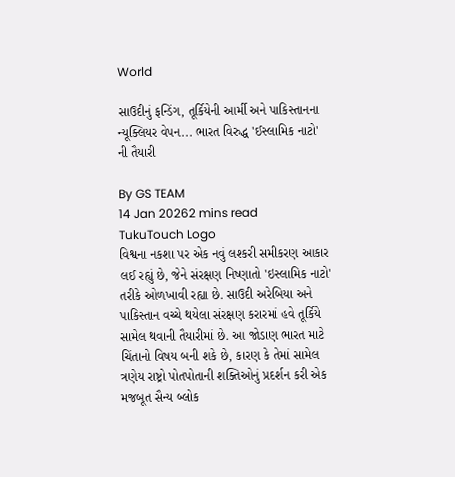World

સાઉદીનું ફન્ડિંગ, તૂર્કિયેની આર્મી અને પાકિસ્તાનના ન્યૂક્લિયર વેપન... ભારત વિરુદ્ધ 'ઈસ્લામિક નાટો' ની તૈયારી

By GS TEAM
14 Jan 20262 mins read
TukuTouch Logo
વિશ્વના નકશા પર એક નવું લશ્કરી સમીકરણ આકાર લઈ રહ્યું છે, જેને સંરક્ષણ નિષ્ણાતો 'ઇસ્લામિક નાટો' તરીકે ઓળખાવી રહ્યા છે. સાઉદી અરેબિયા અને પાકિસ્તાન વચ્ચે થયેલા સંરક્ષણ કરારમાં હવે તૂર્કિયે સામેલ થવાની તૈયારીમાં છે. આ જોડાણ ભારત માટે ચિંતાનો વિષય બની શકે છે, કારણ કે તેમાં સામેલ ત્રણેય રાષ્ટ્રો પોતપોતાની શક્તિઓનું પ્રદર્શન કરી એક મજબૂત સૈન્ય બ્લોક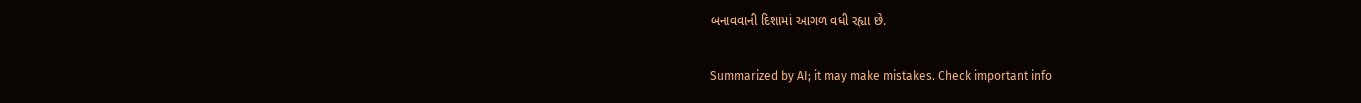બનાવવાની દિશામાં આગળ વધી રહ્યા છે.

Summarized by AI; it may make mistakes. Check important info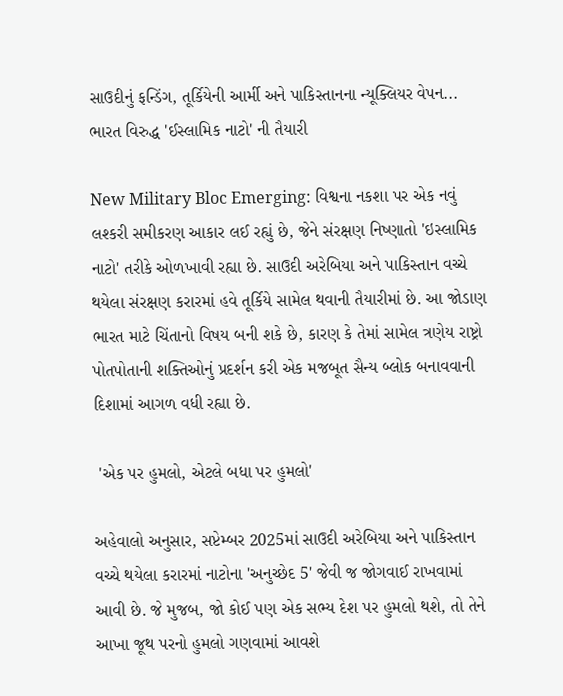સાઉદીનું ફન્ડિંગ, તૂર્કિયેની આર્મી અને પાકિસ્તાનના ન્યૂક્લિયર વેપન... ભારત વિરુદ્ધ 'ઈસ્લામિક નાટો' ની તૈયારી

New Military Bloc Emerging: વિશ્વના નકશા પર એક નવું લશ્કરી સમીકરણ આકાર લઈ રહ્યું છે, જેને સંરક્ષણ નિષ્ણાતો 'ઇસ્લામિક નાટો' તરીકે ઓળખાવી રહ્યા છે. સાઉદી અરેબિયા અને પાકિસ્તાન વચ્ચે થયેલા સંરક્ષણ કરારમાં હવે તૂર્કિયે સામેલ થવાની તૈયારીમાં છે. આ જોડાણ ભારત માટે ચિંતાનો વિષય બની શકે છે, કારણ કે તેમાં સામેલ ત્રણેય રાષ્ટ્રો પોતપોતાની શક્તિઓનું પ્રદર્શન કરી એક મજબૂત સૈન્ય બ્લોક બનાવવાની દિશામાં આગળ વધી રહ્યા છે.

 'એક પર હુમલો, એટલે બધા પર હુમલો'

અહેવાલો અનુસાર, સપ્ટેમ્બર 2025માં સાઉદી અરેબિયા અને પાકિસ્તાન વચ્ચે થયેલા કરારમાં નાટોના 'અનુચ્છેદ 5' જેવી જ જોગવાઈ રાખવામાં આવી છે. જે મુજબ, જો કોઈ પણ એક સભ્ય દેશ પર હુમલો થશે, તો તેને આખા જૂથ પરનો હુમલો ગણવામાં આવશે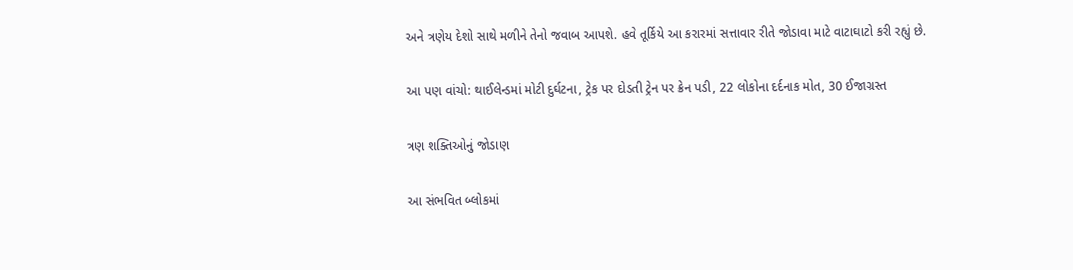અને ત્રણેય દેશો સાથે મળીને તેનો જવાબ આપશે. હવે તૂર્કિયે આ કરારમાં સત્તાવાર રીતે જોડાવા માટે વાટાઘાટો કરી રહ્યું છે.

આ પણ વાંચો: થાઈલેન્ડમાં મોટી દુર્ઘટના, ટ્રેક પર દોડતી ટ્રેન પર ક્રેન પડી, 22 લોકોના દર્દનાક મોત, 30 ઈજાગ્રસ્ત

ત્રણ શક્તિઓનું જોડાણ

આ સંભવિત બ્લોકમાં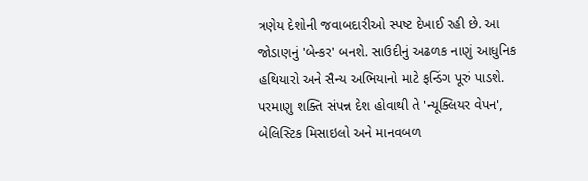ત્રણેય દેશોની જવાબદારીઓ સ્પષ્ટ દેખાઈ રહી છે. આ જોડાણનું 'બેન્કર' બનશે. સાઉદીનું અઢળક નાણું આધુનિક હથિયારો અને સૈન્ય અભિયાનો માટે ફન્ડિંગ પૂરું પાડશે. પરમાણુ શક્તિ સંપન્ન દેશ હોવાથી તે 'ન્યૂક્લિયર વેપન', બેલિસ્ટિક મિસાઇલો અને માનવબળ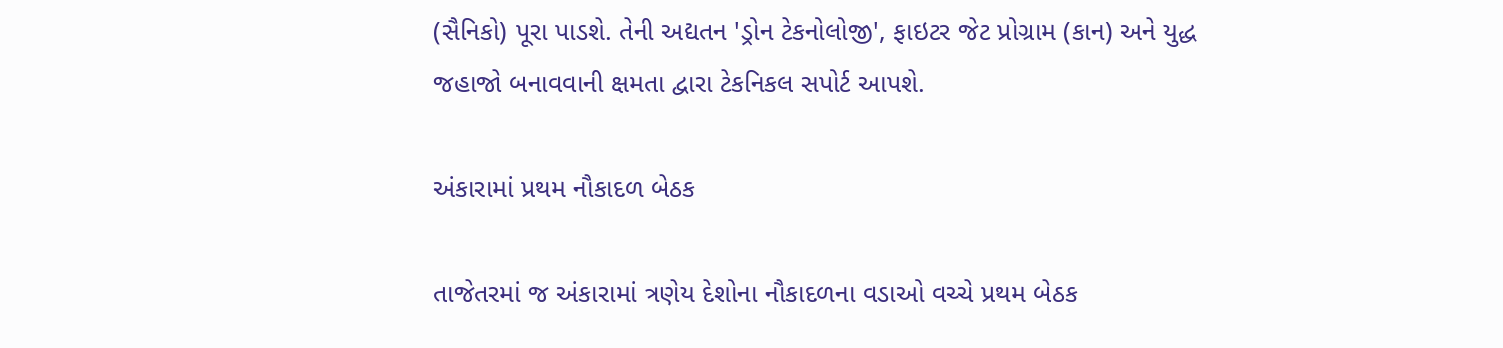(સૈનિકો) પૂરા પાડશે. તેની અદ્યતન 'ડ્રોન ટેકનોલોજી', ફાઇટર જેટ પ્રોગ્રામ (કાન) અને યુદ્ધ જહાજો બનાવવાની ક્ષમતા દ્વારા ટેકનિકલ સપોર્ટ આપશે.

અંકારામાં પ્રથમ નૌકાદળ બેઠક

તાજેતરમાં જ અંકારામાં ત્રણેય દેશોના નૌકાદળના વડાઓ વચ્ચે પ્રથમ બેઠક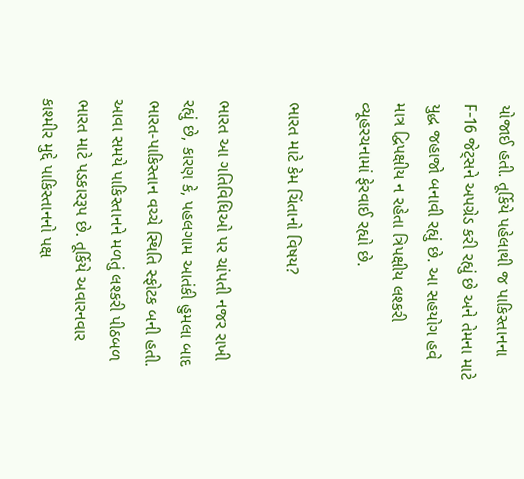યોજાઈ હતી. તૂર્કિયે પહેલાથી જ પાકિસ્તાનના F-16 જેટ્સને અપગ્રેડ કરી રહ્યું છે અને તેમના માટે યુદ્ધ જહાજો બનાવી રહ્યું છે. આ સહયોગ હવે માત્ર દ્વિપક્ષીય ન રહેતા ત્રિપક્ષીય લશ્કરી વ્યૂહરચનામાં ફેરવાઈ રહ્યો છે.

ભારત માટે કેમ ચિંતાનો વિષય?

ભારત આ ગતિવિધિઓ પર ચાંપતી નજર રાખી રહ્યું છે, કારણ કે, પહલગામ આતંકી હુમલા બાદ ભારત-પાકિસ્તાન વચ્ચે સ્થિતિ સ્ફોટક બની હતી. આવા સમયે પાકિસ્તાનને મળતું લશ્કરી પીઠબળ ભારત માટે પડકારરૂપ છે. તૂર્કિયે અવારનવાર કાશ્મીર મુદ્દે પાકિસ્તાનનો પક્ષ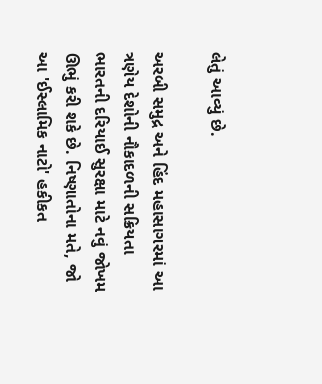લેતું આવ્યું છે.

અરબી સમુદ્ર અને હિંદ મહાસાગરમાં આ ત્રણેય દેશોની નૌકાદળની સક્રિયતા ભારતની દરિયાઈ સુરક્ષા માટે નવું જોખમ ઊભું કરી શકે છે. નિષ્ણાતોના મતે, જો આ 'ઈસ્લામિક નાટો' હકીકત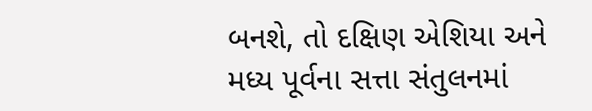બનશે, તો દક્ષિણ એશિયા અને મધ્ય પૂર્વના સત્તા સંતુલનમાં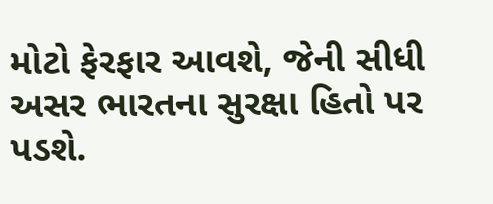મોટો ફેરફાર આવશે, જેની સીધી અસર ભારતના સુરક્ષા હિતો પર પડશે.